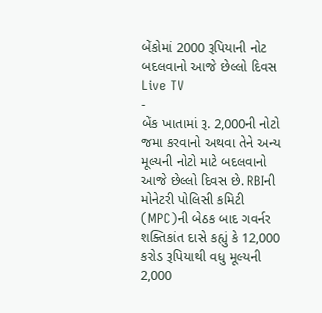બેંકોમાં 2000 રૂપિયાની નોટ બદલવાનો આજે છેલ્લો દિવસ
Live TV
-
બેંક ખાતામાં રૂ. 2,000ની નોટો જમા કરવાનો અથવા તેને અન્ય મૂલ્યની નોટો માટે બદલવાનો આજે છેલ્લો દિવસ છે. RBIની મોનેટરી પોલિસી કમિટી (MPC)ની બેઠક બાદ ગવર્નર શક્તિકાંત દાસે કહ્યું કે 12,000 કરોડ રૂપિયાથી વધુ મૂલ્યની 2,000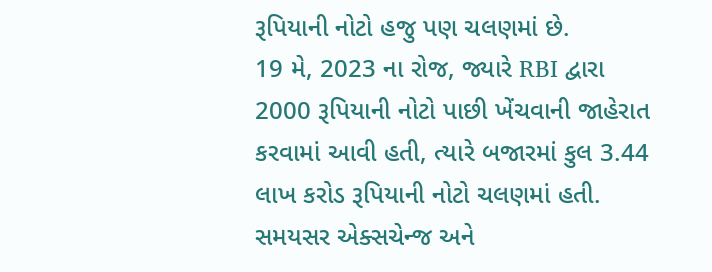રૂપિયાની નોટો હજુ પણ ચલણમાં છે.
19 મે, 2023 ના રોજ, જ્યારે RBI દ્વારા 2000 રૂપિયાની નોટો પાછી ખેંચવાની જાહેરાત કરવામાં આવી હતી, ત્યારે બજારમાં કુલ 3.44 લાખ કરોડ રૂપિયાની નોટો ચલણમાં હતી. સમયસર એક્સચેન્જ અને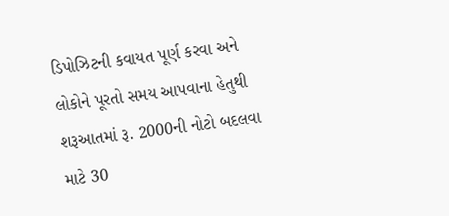ડિપોઝિટની કવાયત પૂર્ણ કરવા અને લોકોને પૂરતો સમય આપવાના હેતુથી શરૂઆતમાં રૂ. 2000ની નોટો બદલવા માટે 30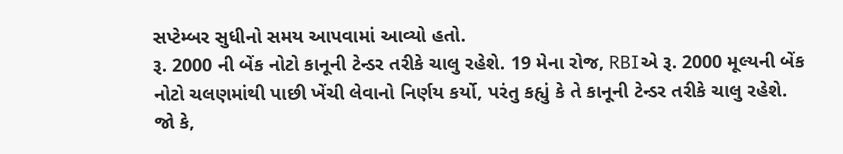સપ્ટેમ્બર સુધીનો સમય આપવામાં આવ્યો હતો.
રૂ. 2000 ની બેંક નોટો કાનૂની ટેન્ડર તરીકે ચાલુ રહેશે. 19 મેના રોજ, RBIએ રૂ. 2000 મૂલ્યની બેંક નોટો ચલણમાંથી પાછી ખેંચી લેવાનો નિર્ણય કર્યો, પરંતુ કહ્યું કે તે કાનૂની ટેન્ડર તરીકે ચાલુ રહેશે. જો કે,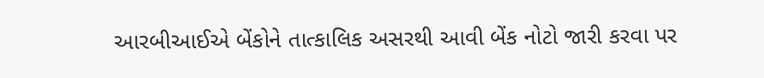આરબીઆઈએ બેંકોને તાત્કાલિક અસરથી આવી બેંક નોટો જારી કરવા પર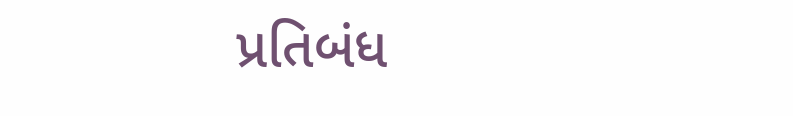પ્રતિબંધ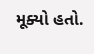મૂક્યો હતો.